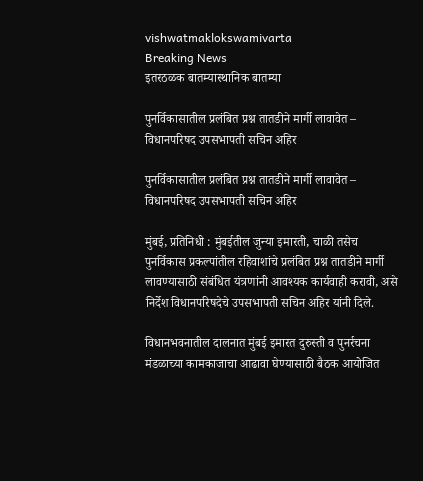vishwatmaklokswamivarta
Breaking News
इतरठळक बातम्यास्थानिक बातम्या

पुनर्विकासातील प्रलंबित प्रश्न तातडीने मार्गी लावावेत – विधानपरिषद उपसभापती सचिन अहिर

पुनर्विकासातील प्रलंबित प्रश्न तातडीने मार्गी लावावेत – विधानपरिषद उपसभापती सचिन अहिर

मुंबई, प्रतिनिधी : मुंबईतील जुन्या इमारती, चाळी तसेच पुनर्विकास प्रकल्पांतील रहिवाशांचे प्रलंबित प्रश्न तातडीने मार्गी लावण्यासाठी संबंधित यंत्रणांनी आवश्यक कार्यवाही करावी, असे निर्देश विधानपरिषदेचे उपसभापती सचिन अहिर यांनी दिले.

विधानभवनातील दालनात मुंबई इमारत दुरुस्ती व पुनर्रचना मंडळाच्या कामकाजाचा आढावा घेण्यासाठी बैठक आयोजित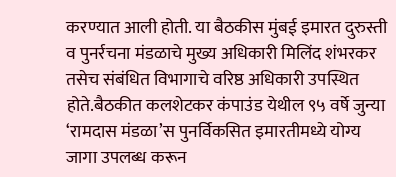करण्यात आली होती. या बैठकीस मुंबई इमारत दुरुस्ती व पुनर्रचना मंडळाचे मुख्य अधिकारी मिलिंद शंभरकर तसेच संबंधित विभागाचे वरिष्ठ अधिकारी उपस्थित होते.बैठकीत कलशेटकर कंपाउंड येथील ९५ वर्षे जुन्या ‘रामदास मंडळा’स पुनर्विकसित इमारतीमध्ये योग्य जागा उपलब्ध करून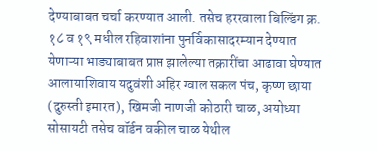देण्याबाबत चर्चा करण्यात आली. तसेच हररवाला बिल्डिंग क्र. १८ व १९ मधील रहिवाशांना पुनर्विकासादरम्यान देण्यात येणाऱ्या भाड्याबाबत प्राप्त झालेल्या तक्रारींचा आढावा घेण्यात आलायाशिवाय यदुवंशी अहिर ग्वाल सकल पंच, कृष्ण छाया (दुरुस्ती इमारत), खिमजी नाणजी कोठारी चाळ, अयोध्या सोसायटी तसेच वॉर्डन वकील चाळ येथील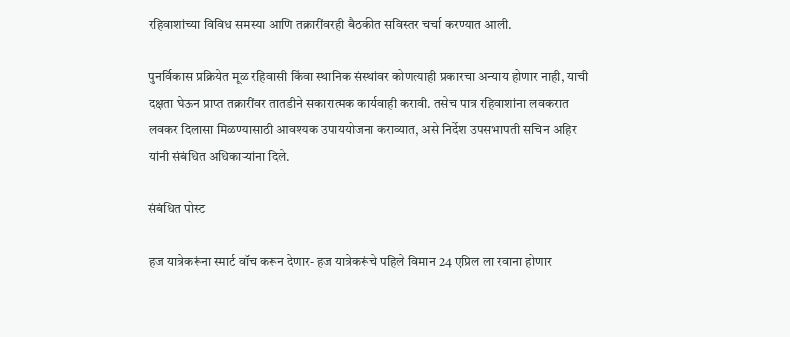रहिवाशांच्या विविध समस्या आणि तक्रारींवरही बैठकीत सविस्तर चर्चा करण्यात आली.

पुनर्विकास प्रक्रियेत मूळ रहिवासी किंवा स्थानिक संस्थांवर कोणत्याही प्रकारचा अन्याय होणार नाही, याची दक्षता घेऊन प्राप्त तक्रारींवर तातडीने सकारात्मक कार्यवाही करावी. तसेच पात्र रहिवाशांना लवकरात लवकर दिलासा मिळण्यासाठी आवश्यक उपाययोजना कराव्यात, असे निर्देश उपसभापती सचिन अहिर यांनी संबंधित अधिकाऱ्यांना दिले.

संबंधित पोस्ट

हज यात्रेकरूंना स्मार्ट वॉच करून देणार- हज यात्रेकरूंचे पहिले विमान 24 एप्रिल ला रवाना होणार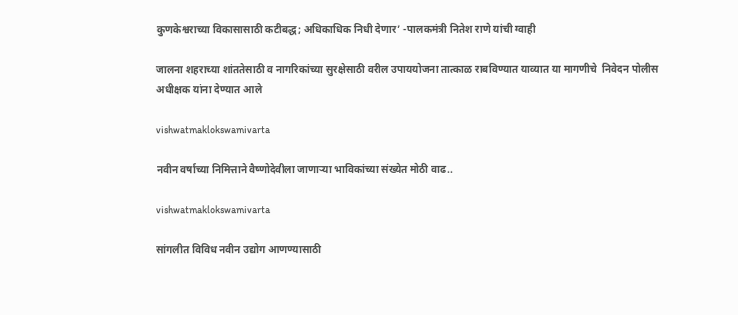कुणकेश्वराच्या विकासासाठी कटीबद्ध; अधिकाधिक निधी देणार’ -पालकमंत्री नितेश राणे यांची ग्वाही

जालना शहराच्या शांततेसाठी व नागरिकांच्या सुरक्षेसाठी वरील उपाययोजना तात्काळ राबविण्यात याव्यात या मागणीचे  निवेदन पोलीस अधीक्षक यांना देण्यात आले

vishwatmaklokswamivarta

नवीन वर्षाच्या निमित्ताने वैष्णोदेवीला जाणाऱ्या भाविकांच्या संख्येत मोठी वाढ..

vishwatmaklokswamivarta

सांगलीत विविध नवीन उद्योग आणण्यासाठी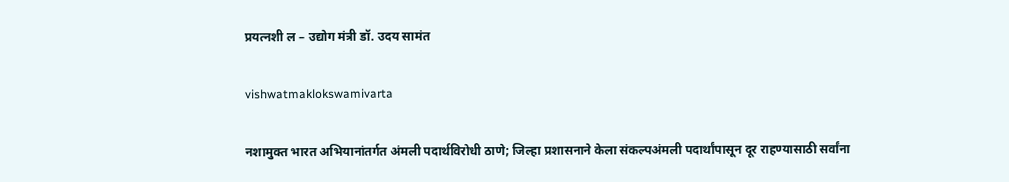प्रयत्नशी ल – उद्योग मंत्री डॉ. उदय सामंत

vishwatmaklokswamivarta

नशामुक्त भारत अभियानांतर्गत अंमली पदार्थविरोधी ठाणे; जिल्हा प्रशासनाने केला संकल्पअंमली पदार्थांपासून दूर राहण्यासाठी सर्वांना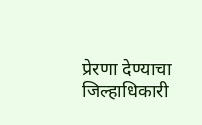प्रेरणा देण्याचा जिल्हाधिकारी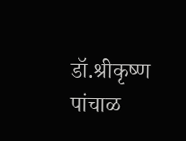डॉ.श्रीकृष्ण पांचाळ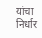यांचा निर्धार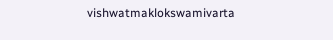vishwatmaklokswamivarta